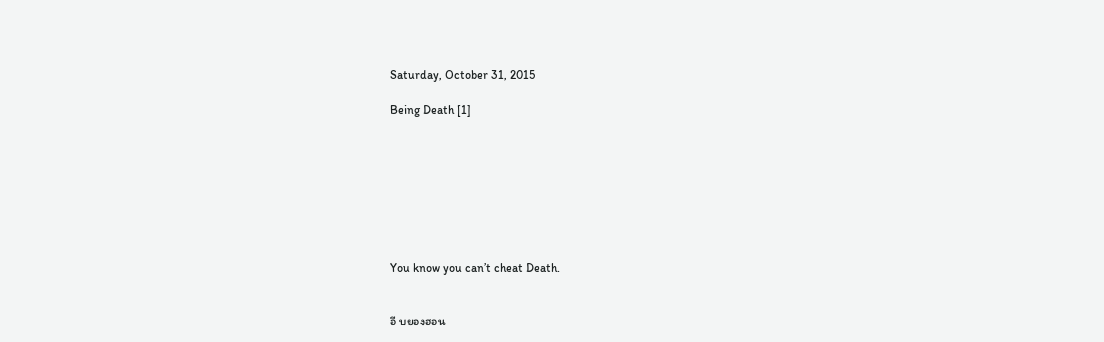Saturday, October 31, 2015

Being Death [1]








You know you can’t cheat Death.


อี บยองฮอน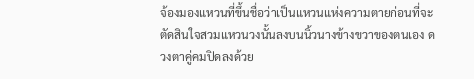จ้องมองแหวนที่ขึ้นชื่อว่าเป็นแหวนแห่งความตายก่อนที่จะตัดสินใจสวมแหวนวงนั้นลงบนนิ้วนางข้างขวาของตนเอง ดวงตาคู่คมปิดลงด้วย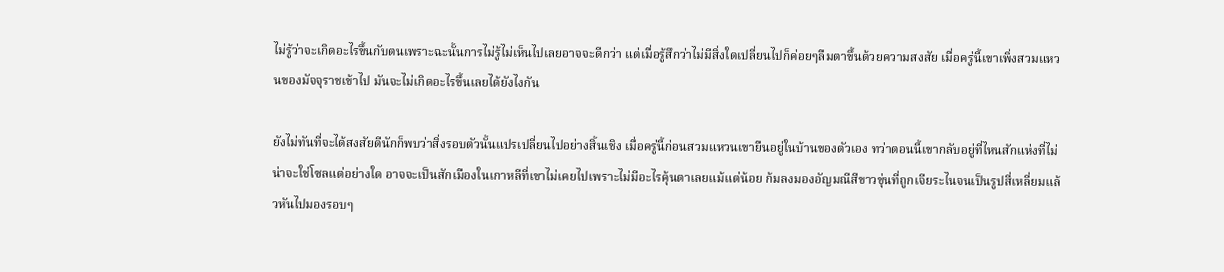ไม่รู้ว่าจะเกิดอะไรขึ้นกับตนเพราะฉะนั้นการไม่รู้ไม่เห็นไปเลยอาจจะดีกว่า แต่เมื่อรู้สึกว่าไม่มีสิ่งใดเปลี่ยนไปก็ค่อยๆลืมตาขึ้นด้วยความสงสัย เมื่อครู่นี้เขาเพิ่งสวมแหวนของมัจจุราชเข้าไป มันจะไม่เกิดอะไรขึ้นเลยได้ยังไงกัน

ยังไม่ทันที่จะได้สงสัยดีนักก็พบว่าสิ่งรอบตัวนั้นแปรเปลี่ยนไปอย่างสิ้นเชิง เมื่อครู่นี้ก่อนสวมแหวนเขายืนอยู่ในบ้านของตัวเอง ทว่าตอนนี้เขากลับอยู่ที่ไหนสักแห่งที่ไม่น่าจะใช่โซลแต่อย่างใด อาจจะเป็นสักเมืองในเกาหลีที่เขาไม่เคยไปเพราะไม่มีอะไรคุ้นตาเลยแม้แต่น้อย ก้มลงมองอัญมณีสีขาวขุ่นที่ถูกเจียระไนจนเป็นรูปสี่เหลี่ยมแล้วหันไปมองรอบๆ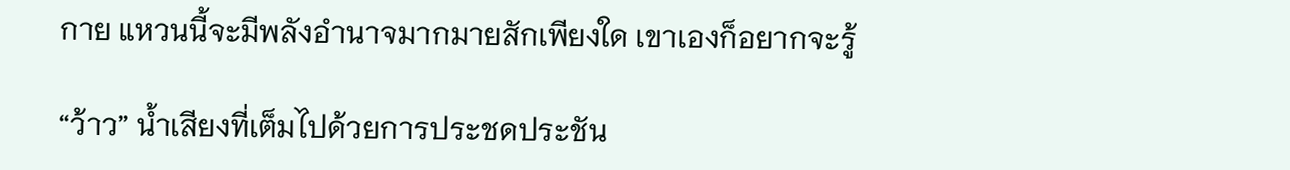กาย แหวนนี้จะมีพลังอำนาจมากมายสักเพียงใด เขาเองก็อยากจะรู้

“ว้าว” น้ำเสียงที่เต็มไปด้วยการประชดประชัน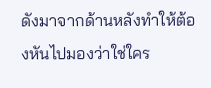ดังมาจากด้านหลังทำให้ต้องหันไปมองว่าใช่ใคร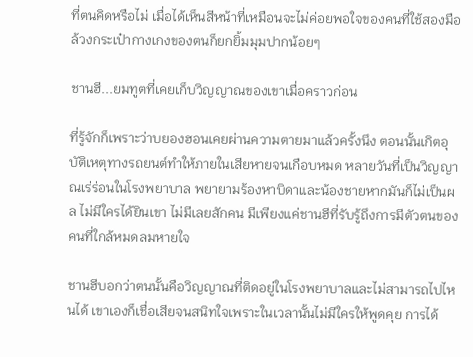ที่ตนคิดหรือไม่ เมื่อได้เห็นสีหน้าที่เหมือนจะไม่ค่อยพอใจของคนที่ใช้สองมือล้วงกระเป๋ากางเกงของตนก็ยกยิ้มมุมปากน้อยๆ

ชานฮี...ยมทูตที่เคยเก็บวิญญาณของเขาเมื่อคราวก่อน

ที่รู้จักก็เพราะว่าบยองฮอนเคยผ่านความตายมาแล้วครั้งนึง ตอนนั้นเกิตอุบัติเหตุทางรถยนต์ทำให้ภายในเสียหายจนเกือบหมด หลายวันที่เป็นวิญญาณเร่ร่อนในโรงพยาบาล พยายามร้องหาบิดาและน้องชายหากมันก็ไม่เป็นผล ไม่มีใครได้ยินเขา ไม่มีเลยสักคน มีเพียงแค่ชานฮีที่รับรู้ถึงการมีตัวตนของคนที่ใกล้หมดลมหายใจ

ชานฮีบอกว่าตนนั้นคือวิญญาณที่ติดอยู่ในโรงพยาบาลและไม่สามารถไปไหนได้ เขาเองก็เชื่อเสียจนสนิทใจเพราะในเวลานั้นไม่มีใครให้พูดคุย การได้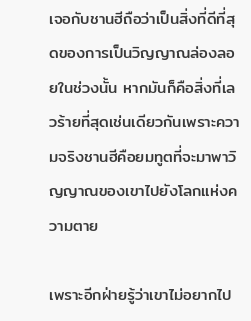เจอกับชานฮีถือว่าเป็นสิ่งที่ดีที่สุดของการเป็นวิญญาณล่องลอยในช่วงนั้น หากมันก็คือสิ่งที่เลวร้ายที่สุดเช่นเดียวกันเพราะความจริงชานฮีคือยมทูตที่จะมาพาวิญญาณของเขาไปยังโลกแห่งความตาย

เพราะอีกฝ่ายรู้ว่าเขาไม่อยากไป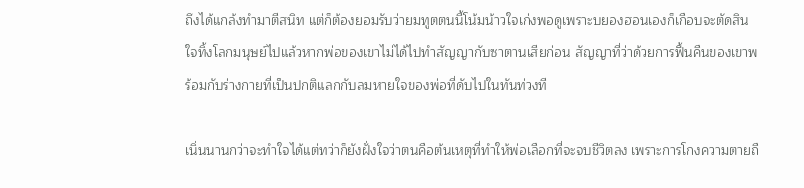ถึงได้แกล้งทำมาตีสนิท แต่ก็ต้องยอมรับว่ายมทูตตนนี้โน้มน้าวใจเก่งพอดูเพราะบยองฮอนเองก็เกือบจะตัดสินใจทิ้งโลกมนุษย์ไปแล้วหากพ่อของเขาไม่ได้ไปทำสัญญากับซาตานเสียก่อน สัญญาที่ว่าด้วยการฟื้นคืนของเขาพร้อมกับร่างกายที่เป็นปกติแลกกับลมหายใจของพ่อที่ดับไปในทันท่วงที

เนิ่นนานกว่าจะทำใจได้แต่ทว่าก็ยังฝั่งใจว่าตนคือต้นเหตุที่ทำให้พ่อเลือกที่จะจบชีวิตลง เพราะการโกงความตายถื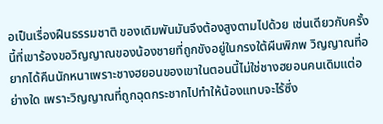อเป็นเรื่องฝืนธรรมชาติ ของเดิมพันมันจึงต้องสูงตามไปด้วย เช่นเดียวกับครั้งนี้ที่เขาร้องขอวิญญาณของน้องชายที่ถูกขังอยู่ในกรงใต้ผืนพิภพ วิญญาณที่อยากได้คืนนักหนาเพราะชางฮยอนของเขาในตอนนี้ไม่ใช่ชางฮยอนคนเดิมแต่อย่างใด เพราะวิญญาณที่ถูกฉุดกระชากไปทำให้น้องแทบจะไร้ซึ่ง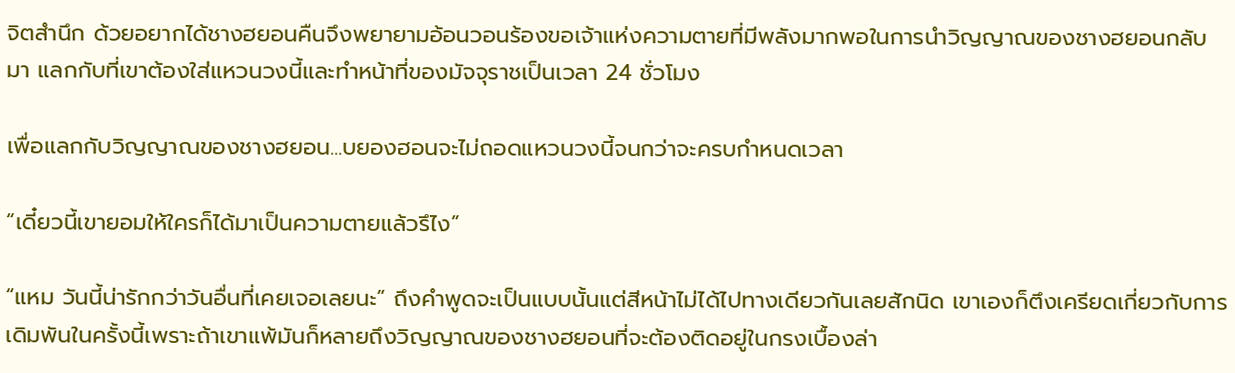จิตสำนึก ด้วยอยากได้ชางฮยอนคืนจึงพยายามอ้อนวอนร้องขอเจ้าแห่งความตายที่มีพลังมากพอในการนำวิญญาณของชางฮยอนกลับมา แลกกับที่เขาต้องใส่แหวนวงนี้และทำหน้าที่ของมัจจุราชเป็นเวลา 24 ชั่วโมง

เพื่อแลกกับวิญญาณของชางฮยอน...บยองฮอนจะไม่ถอดแหวนวงนี้จนกว่าจะครบกำหนดเวลา

“เดี๋ยวนี้เขายอมให้ใครก็ได้มาเป็นความตายแล้วรึไง”

“แหม วันนี้น่ารักกว่าวันอื่นที่เคยเจอเลยนะ” ถึงคำพูดจะเป็นแบบนั้นแต่สีหน้าไม่ได้ไปทางเดียวกันเลยสักนิด เขาเองก็ตึงเครียดเกี่ยวกับการเดิมพันในครั้งนี้เพราะถ้าเขาแพ้มันก็หลายถึงวิญญาณของชางฮยอนที่จะต้องติดอยู่ในกรงเบื้องล่า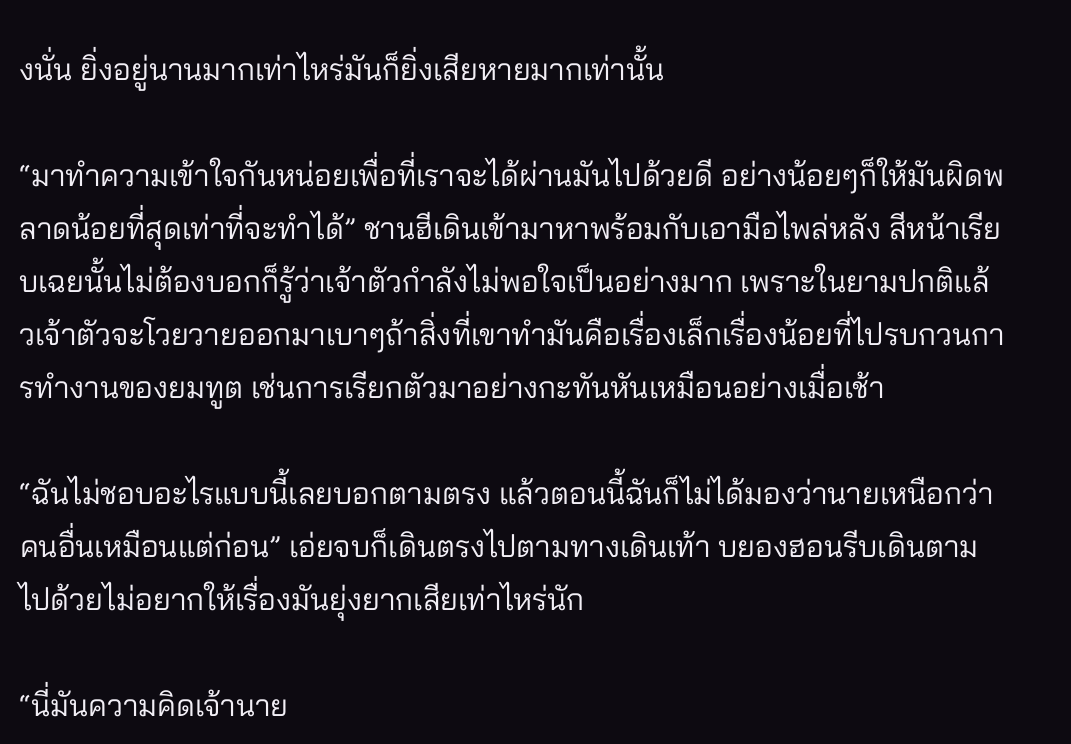งนั่น ยิ่งอยู่นานมากเท่าไหร่มันก็ยิ่งเสียหายมากเท่านั้น

“มาทำความเข้าใจกันหน่อยเพื่อที่เราจะได้ผ่านมันไปด้วยดี อย่างน้อยๆก็ให้มันผิดพลาดน้อยที่สุดเท่าที่จะทำได้” ชานฮีเดินเข้ามาหาพร้อมกับเอามือไพล่หลัง สีหน้าเรียบเฉยนั้นไม่ต้องบอกก็รู้ว่าเจ้าตัวกำลังไม่พอใจเป็นอย่างมาก เพราะในยามปกติแล้วเจ้าตัวจะโวยวายออกมาเบาๆถ้าสิ่งที่เขาทำมันคือเรื่องเล็กเรื่องน้อยที่ไปรบกวนการทำงานของยมทูต เช่นการเรียกตัวมาอย่างกะทันหันเหมือนอย่างเมื่อเช้า

“ฉันไม่ชอบอะไรแบบนี้เลยบอกตามตรง แล้วตอนนี้ฉันก็ไม่ได้มองว่านายเหนือกว่าคนอื่นเหมือนแต่ก่อน” เอ่ยจบก็เดินตรงไปตามทางเดินเท้า บยองฮอนรีบเดินตามไปด้วยไม่อยากให้เรื่องมันยุ่งยากเสียเท่าไหร่นัก

“นี่มันความคิดเจ้านาย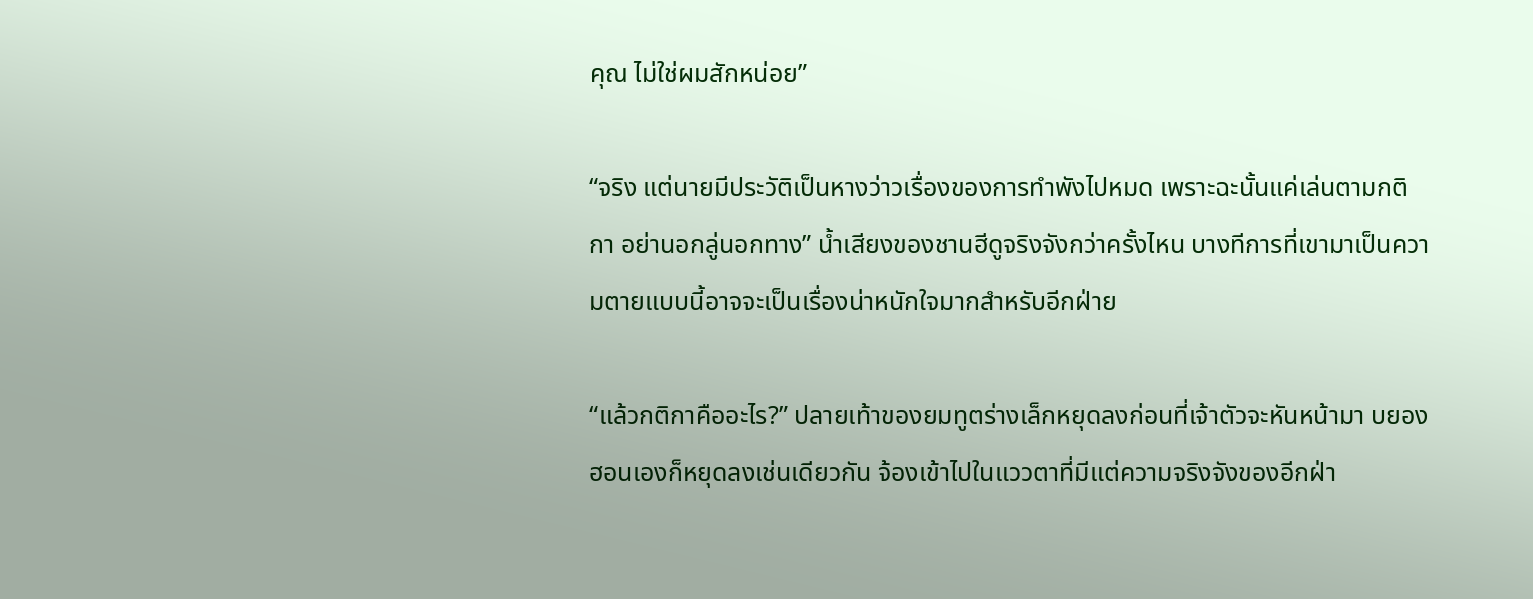คุณ ไม่ใช่ผมสักหน่อย”

“จริง แต่นายมีประวัติเป็นหางว่าวเรื่องของการทำพังไปหมด เพราะฉะนั้นแค่เล่นตามกติกา อย่านอกลู่นอกทาง” น้ำเสียงของชานฮีดูจริงจังกว่าครั้งไหน บางทีการที่เขามาเป็นความตายแบบนี้อาจจะเป็นเรื่องน่าหนักใจมากสำหรับอีกฝ่าย

“แล้วกติกาคืออะไร?” ปลายเท้าของยมทูตร่างเล็กหยุดลงก่อนที่เจ้าตัวจะหันหน้ามา บยองฮอนเองก็หยุดลงเช่นเดียวกัน จ้องเข้าไปในแววตาที่มีแต่ความจริงจังของอีกฝ่า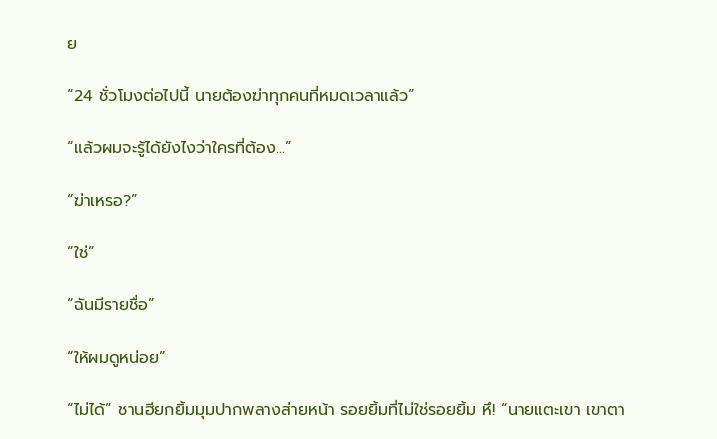ย

“24 ชั่วโมงต่อไปนี้ นายต้องฆ่าทุกคนที่หมดเวลาแล้ว”

“แล้วผมจะรู้ได้ยังไงว่าใครที่ต้อง...”

“ฆ่าเหรอ?”

“ใช่”

“ฉันมีรายชื่อ”

“ให้ผมดูหน่อย”

“ไม่ได้” ชานฮียกยิ้มมุมปากพลางส่ายหน้า รอยยิ้มที่ไม่ใช่รอยยิ้ม หึ! “นายแตะเขา เขาตา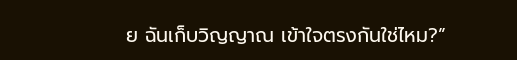ย ฉันเก็บวิญญาณ เข้าใจตรงกันใช่ไหม?”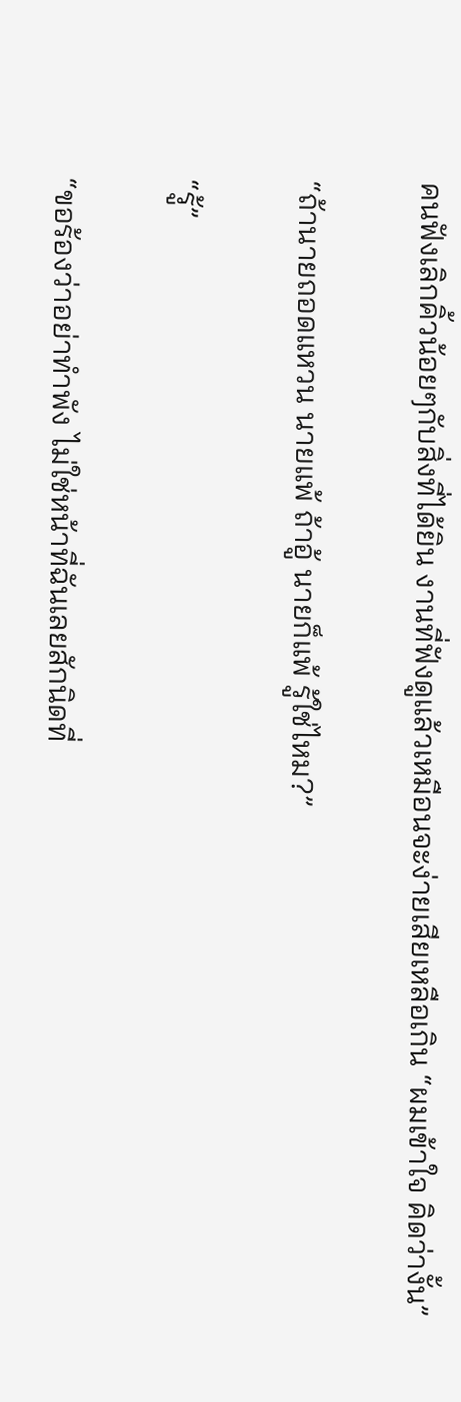คนฟังเลิกคิ้วน้อยๆกับสิ่งที่ได้ยิน งานที่ฟังดูแล้วเหมือนจะง่ายเสียเหลือเกิน “ผมเข้าใจ คิดว่างั้น”

“ถ้านายถอดแหวน นายแพ้ ถ้าอู้ นายก็แพ้ รู้ใช่ไหม?”

“รู้”

“ขอร้องว่าอย่าทำพัง ไม่ใช่หน้าที่ฉันเลยสักนิดที่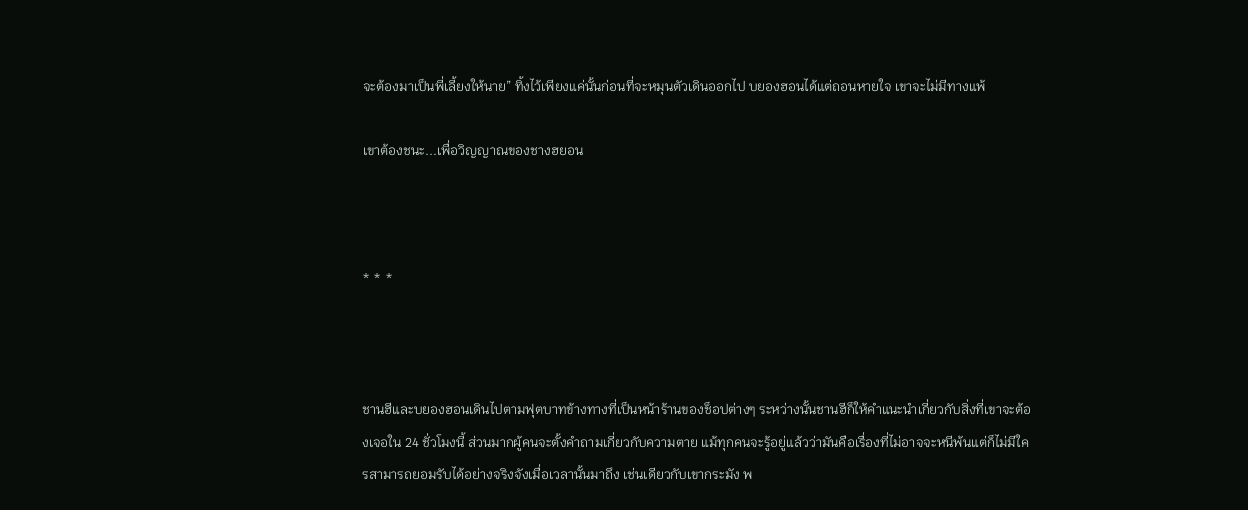จะต้องมาเป็นพี่เลี้ยงให้นาย” ทิ้งไว้เพียงแค่นั้นก่อนที่จะหมุนตัวเดินออกไป บยองฮอนได้แต่ถอนหายใจ เขาจะไม่มีทางแพ้

เขาต้องชนะ...เพื่อวิญญาณของชางฮยอน



* * *



ชานฮีและบยองฮอนเดินไปตามฟุตบาทข้างทางที่เป็นหน้าร้านของช็อปต่างๆ ระหว่างนั้นชานฮีก็ให้คำแนะนำเกี่ยวกับสิ่งที่เขาจะต้องเจอใน 24 ชั่วโมงนี้ ส่วนมากผู้คนจะตั้งคำถามเกี่ยวกับความตาย แม้ทุกคนจะรู้อยู่แล้วว่ามันคือเรื่องที่ไม่อาจจะหนีพ้นแต่ก็ไม่มีใครสามารถยอมรับได้อย่างจริงจังเมื่อเวลานั้นมาถึง เช่นเดียวกับเขากระมัง พ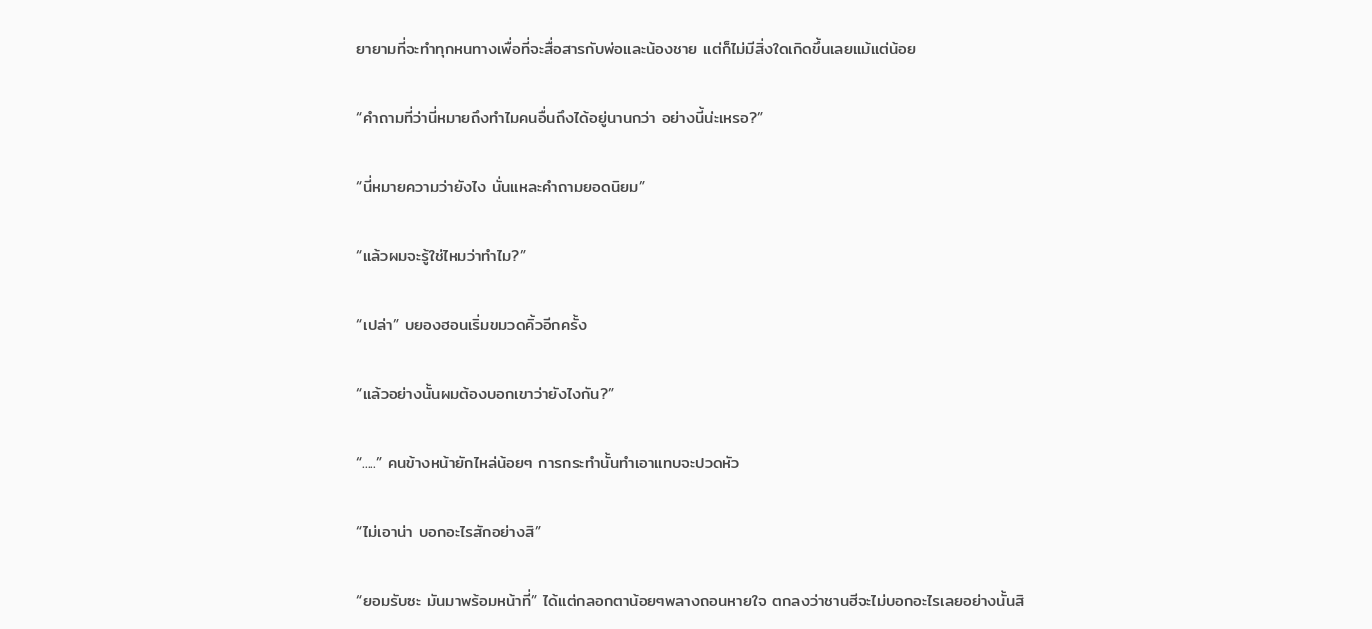ยายามที่จะทำทุกหนทางเพื่อที่จะสื่อสารกับพ่อและน้องชาย แต่ก็ไม่มีสิ่งใดเกิดขึ้นเลยแม้แต่น้อย

“คำถามที่ว่านี่หมายถึงทำไมคนอื่นถึงได้อยู่นานกว่า อย่างนี้น่ะเหรอ?”

“นี่หมายความว่ายังไง นั่นแหละคำถามยอดนิยม”

“แล้วผมจะรู้ใช่ไหมว่าทำไม?”

“เปล่า” บยองฮอนเริ่มขมวดคิ้วอีกครั้ง

“แล้วอย่างนั้นผมต้องบอกเขาว่ายังไงกัน?”

“.....” คนข้างหน้ายักไหล่น้อยๆ การกระทำนั้นทำเอาแทบจะปวดหัว

“ไม่เอาน่า บอกอะไรสักอย่างสิ”

“ยอมรับซะ มันมาพร้อมหน้าที่” ได้แต่กลอกตาน้อยๆพลางถอนหายใจ ตกลงว่าชานฮีจะไม่บอกอะไรเลยอย่างนั้นสิ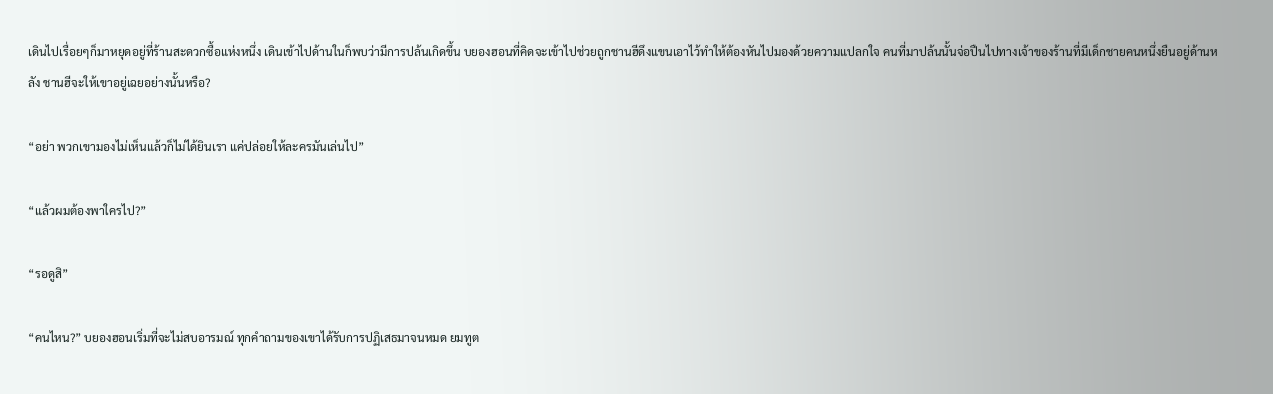เดินไปเรื่อยๆก็มาหยุดอยู่ที่ร้านสะดวกซื้อแห่งหนึ่ง เดินเข้าไปด้านในก็พบว่ามีการปล้นเกิดขึ้น บยองฮอนที่คิดจะเข้าไปช่วยถูกชานฮีดึงแขนเอาไว้ทำให้ต้องหันไปมองด้วยความแปลกใจ คนที่มาปล้นนั้นจ่อปืนไปทางเจ้าของร้านที่มีเด็กชายคนหนึ่งยืนอยู่ด้านหลัง ชานฮีจะให้เขาอยู่เฉยอย่างนั้นหรือ?

“อย่า พวกเขามองไม่เห็นแล้วก็ไม่ได้ยินเรา แค่ปล่อยให้ละครมันเล่นไป”

“แล้วผมต้องพาใครไป?”

“รอดูสิ”

“คนไหน?” บยองฮอนเริ่มที่จะไม่สบอารมณ์ ทุกคำถามของเขาได้รับการปฏิเสธมาจนหมด ยมทูต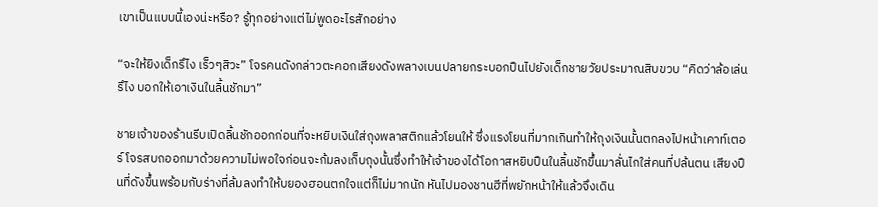เขาเป็นแบบนี้เองน่ะหรือ? รู้ทุกอย่างแต่ไม่พูดอะไรสักอย่าง

“จะให้ยิงเด็กรึไง เร็วๆสิวะ” โจรคนดังกล่าวตะคอกเสียงดังพลางเบนปลายกระบอกปืนไปยังเด็กชายวัยประมาณสิบขวบ “คิดว่าล้อเล่นรึไง บอกให้เอาเงินในลิ้นชักมา”

ชายเจ้าของร้านรีบเปิดลิ้นชักออกก่อนที่จะหยิบเงินใส่ถุงพลาสติกแล้วโยนให้ ซึ่งแรงโยนที่มากเกินทำให้ถุงเงินนั้นตกลงไปหน้าเคาท์เตอร์ โจรสบถออกมาด้วยความไม่พอใจก่อนจะก้มลงเก็บถุงนั้นซึ่งทำให้เจ้าของได้โอกาสหยิบปืนในลิ้นชักขึ้นมาลั่นไกใส่คนที่ปล้นตน เสียงปืนที่ดังขึ้นพร้อมกับร่างที่ล้มลงทำให้บยองฮอนตกใจแต่ก็ไม่มากนัก หันไปมองชานฮีที่พยักหน้าให้แล้วจึงเดิน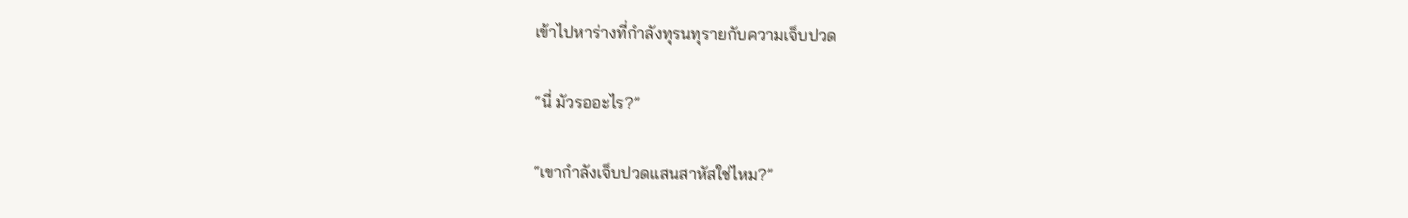เข้าไปหาร่างที่กำลังทุรนทุรายกับความเจ็บปวด

“นี่ มัวรออะไร?”

“เขากำลังเจ็บปวดแสนสาหัสใช่ไหม?”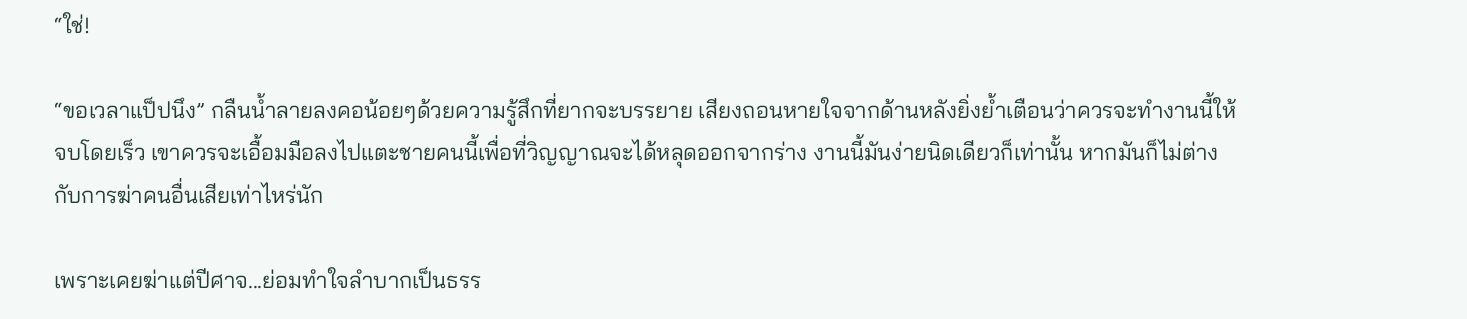“ใช่!

“ขอเวลาแป็ปนึง” กลืนน้ำลายลงคอน้อยๆด้วยความรู้สึกที่ยากจะบรรยาย เสียงถอนหายใจจากด้านหลังยิ่งย้ำเตือนว่าควรจะทำงานนี้ให้จบโดยเร็ว เขาควรจะเอื้อมมือลงไปแตะชายคนนี้เพื่อที่วิญญาณจะได้หลุดออกจากร่าง งานนี้มันง่ายนิดเดียวก็เท่านั้น หากมันก็ไม่ต่างกับการฆ่าคนอื่นเสียเท่าไหร่นัก

เพราะเคยฆ่าแต่ปีศาจ...ย่อมทำใจลำบากเป็นธรร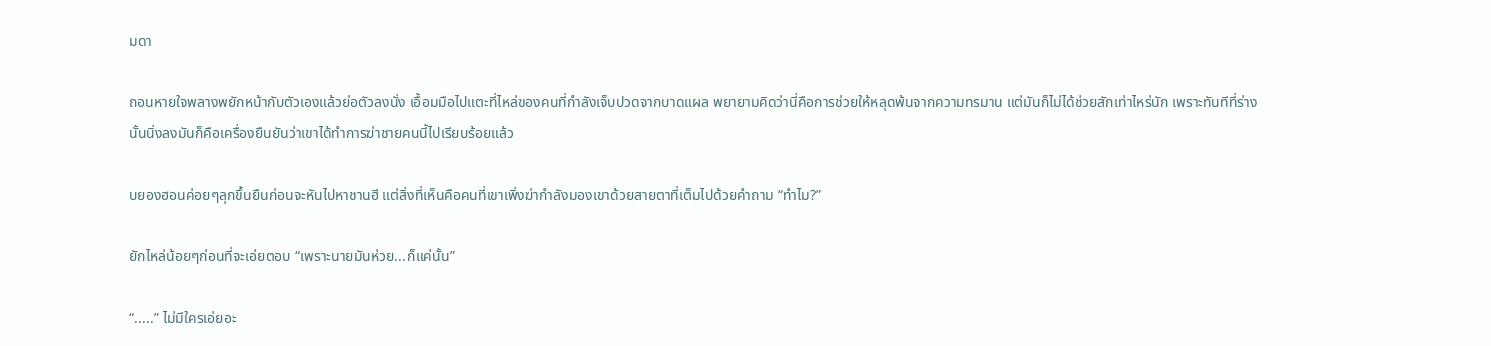มดา

ถอนหายใจพลางพยักหน้ากับตัวเองแล้วย่อตัวลงนั่ง เอื้อมมือไปแตะที่ไหล่ของคนที่กำลังเจ็บปวดจากบาดแผล พยายามคิดว่านี่คือการช่วยให้หลุดพ้นจากความทรมาน แต่มันก็ไม่ได้ช่วยสักเท่าไหร่นัก เพราะทันทีที่ร่างนั้นนิ่งลงมันก็คือเครื่องยืนยันว่าเขาได้ทำการฆ่าชายคนนี้ไปเรียบร้อยแล้ว

บยองฮอนค่อยๆลุกขึ้นยืนก่อนจะหันไปหาชานฮี แต่สิ่งที่เห็นคือคนที่เขาเพิ่งฆ่ากำลังมองเขาด้วยสายตาที่เต็มไปด้วยคำถาม “ทำไม?”

ยักไหล่น้อยๆก่อนที่จะเอ่ยตอบ “เพราะนายมันห่วย...ก็แค่นั้น”

“.....” ไม่มีใครเอ่ยอะ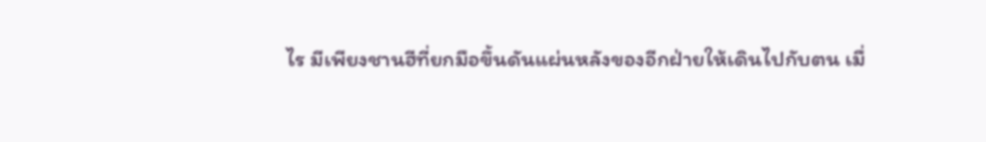ไร มีเพียงชานฮีที่ยกมือขึ้นดันแผ่นหลังของอีกฝ่ายให้เดินไปกับตน เมื่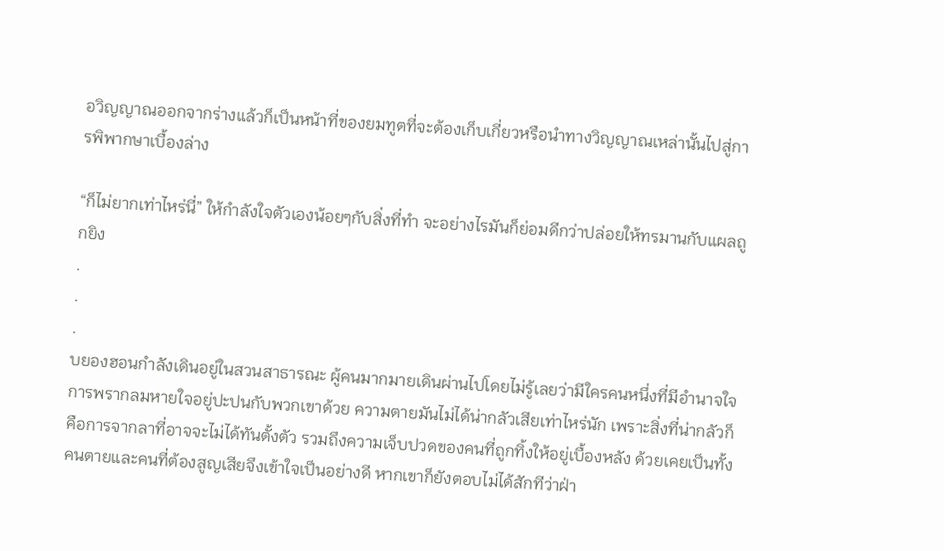อวิญญาณออกจากร่างแล้วก็เป็นหน้าที่ของยมทูตที่จะต้องเก็บเกี่ยวหรือนำทางวิญญาณเหล่านั้นไปสู่การพิพากษาเบื้องล่าง

“ก็ไม่ยากเท่าไหร่นี่” ให้กำลังใจตัวเองน้อยๆกับสิ่งที่ทำ จะอย่างไรมันก็ย่อมดีกว่าปล่อยให้ทรมานกับแผลถูกยิง
.
.
.
บยองฮอนกำลังเดินอยู่ในสวนสาธารณะ ผู้คนมากมายเดินผ่านไปโดยไม่รู้เลยว่ามีใครคนหนึ่งที่มีอำนาจใจการพรากลมหายใจอยู่ปะปนกับพวกเขาด้วย ความตายมันไม่ได้น่ากลัวเสียเท่าไหร่นัก เพราะสิ่งที่น่ากลัวก็คือการจากลาที่อาจจะไม่ได้ทันตั้งตัว รวมถึงความเจ็บปวดของคนที่ถูกทิ้งให้อยู่เบื้องหลัง ด้วยเคยเป็นทั้งคนตายและคนที่ต้องสูญเสียจึงเข้าใจเป็นอย่างดี หากเขาก็ยังตอบไม่ได้สักทีว่าฝ่า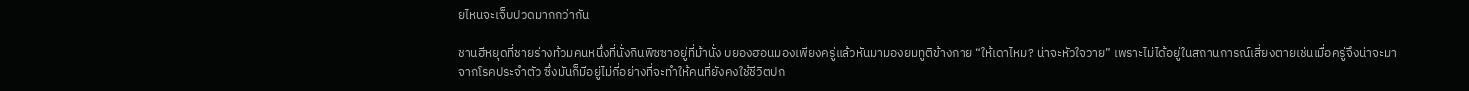ยไหนจะเจ็บปวดมากกว่ากัน

ชานฮีหยุดที่ชายร่างท้วมคนหนึ่งที่นั่งกินพิซซาอยู่ที่ม้านั่ง บยองฮอนมองเพียงครู่แล้วหันมามองยมทูติข้างกาย “ให้เดาไหม? น่าจะหัวใจวาย” เพราะไม่ได้อยู่ในสถานการณ์เสี่ยงตายเช่นเมื่อครู่จึงน่าจะมาจากโรคประจำตัว ซึ่งมันก็มีอยู่ไม่กี่อย่างที่จะทำให้คนที่ยังคงใช้ชีวิตปก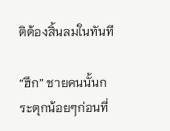ติต้องสิ้นลมในทันที

“ฮึก” ชายคนนั้นกระตุกน้อยๆก่อนที่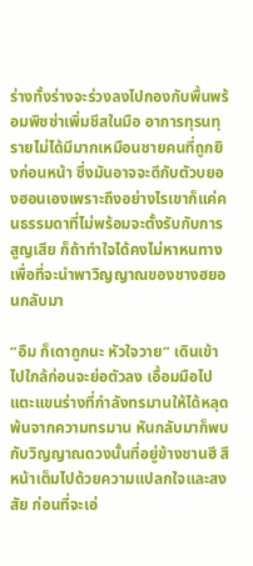ร่างทั้งร่างจะร่วงลงไปกองกับพื้นพร้อมพิซซ่าเพิ่มชีสในมือ อาการทุรนทุรายไม่ได้มีมากเหมือนชายคนที่ถูกยิงก่อนหน้า ซึ่งมันอาจจะดีกับตัวบยองฮอนเองเพราะถึงอย่างไรเขาก็แค่คนธรรมดาที่ไม่พร้อมจะตั้งรับกับการสูญเสีย ก็ถ้าทำใจได้คงไม่หาหนทางเพื่อที่จะนำพาวิญญาณของชางฮยอนกลับมา

“อืม ก็เดาถูกนะ หัวใจวาย” เดินเข้าไปใกล้ก่อนจะย่อตัวลง เอื้อมมือไปแตะแขนร่างที่กำลังทรมานให้ได้หลุดพ้นจากความทรมาน หันกลับมาก็พบกับวิญญาณดวงนั้นที่อยู่ข้างชานฮี สีหน้าเต็มไปด้วยความแปลกใจและสงสัย ก่อนที่จะเอ่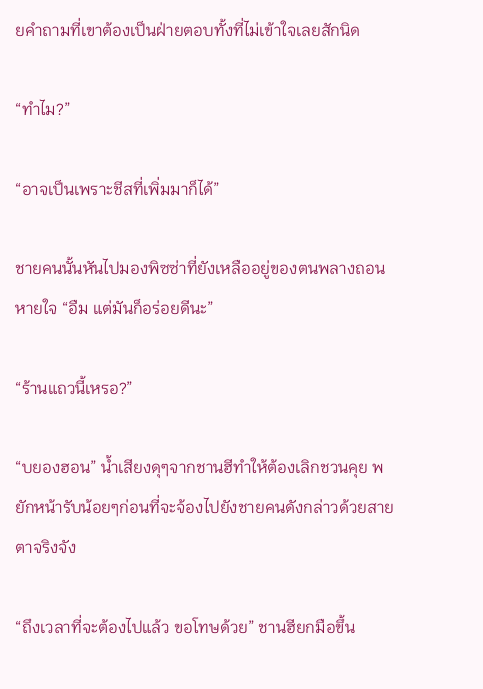ยคำถามที่เขาต้องเป็นฝ่ายตอบทั้งที่ไม่เข้าใจเลยสักนิด

“ทำไม?”

“อาจเป็นเพราะชีสที่เพิ่มมาก็ได้”

ชายคนนั้นหันไปมองพิซซ่าที่ยังเหลืออยู่ของตนพลางถอนหายใจ “อืม แต่มันก็อร่อยดีนะ”

“ร้านแถวนี้เหรอ?”

“บยองฮอน” น้ำเสียงดุๆจากชานฮีทำให้ต้องเลิกชวนคุย พยักหน้ารับน้อยๆก่อนที่จะจ้องไปยังชายคนดังกล่าวด้วยสายตาจริงจัง

“ถึงเวลาที่จะต้องไปแล้ว ขอโทษด้วย” ชานฮียกมือขึ้น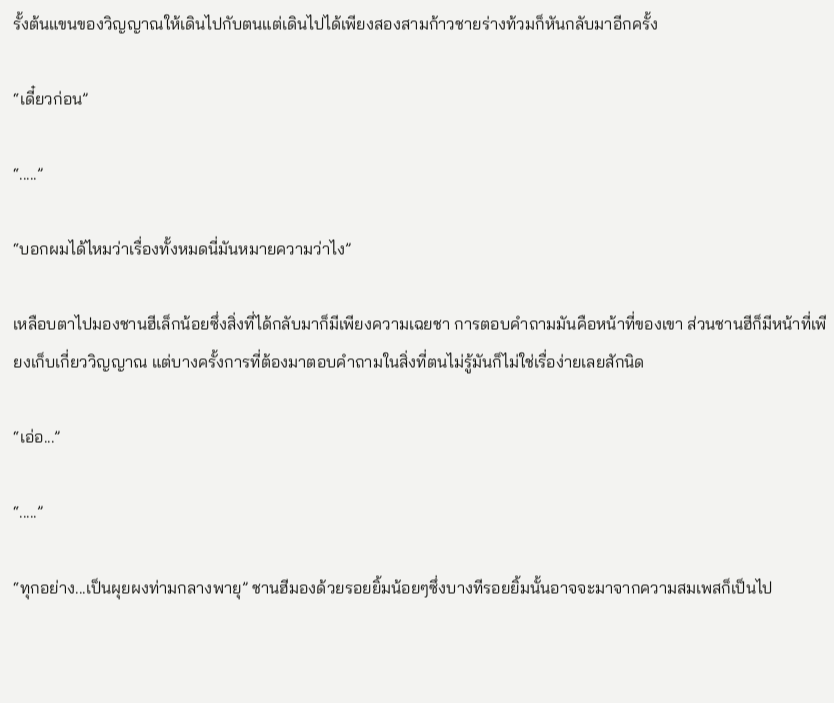รั้งต้นแขนของวิญญาณให้เดินไปกับตนแต่เดินไปได้เพียงสองสามก้าวชายร่างท้วมก็หันกลับมาอีกครั้ง

“เดี๋ยวก่อน”

“.....”

“บอกผมได้ไหมว่าเรื่องทั้งหมดนี่มันหมายความว่าไง”

เหลือบตาไปมองชานฮีเล็กน้อยซึ่งสิ่งที่ได้กลับมาก็มีเพียงความเฉยชา การตอบคำถามมันคือหน้าที่ของเขา ส่วนชานฮีก็มีหน้าที่เพียงเก็บเกี่ยววิญญาณ แต่บางครั้งการที่ต้องมาตอบคำถามในสิ่งที่ตนไม่รู้มันก็ไม่ใช่เรื่อง่ายเลยสักนิด

“เอ่อ...”

“.....”

“ทุกอย่าง...เป็นผุยผงท่ามกลางพายุ” ชานฮีมองด้วยรอยยิ้มน้อยๆซึ่งบางทีรอยยิ้มนั้นอาจจะมาจากความสมเพสก็เป็นไป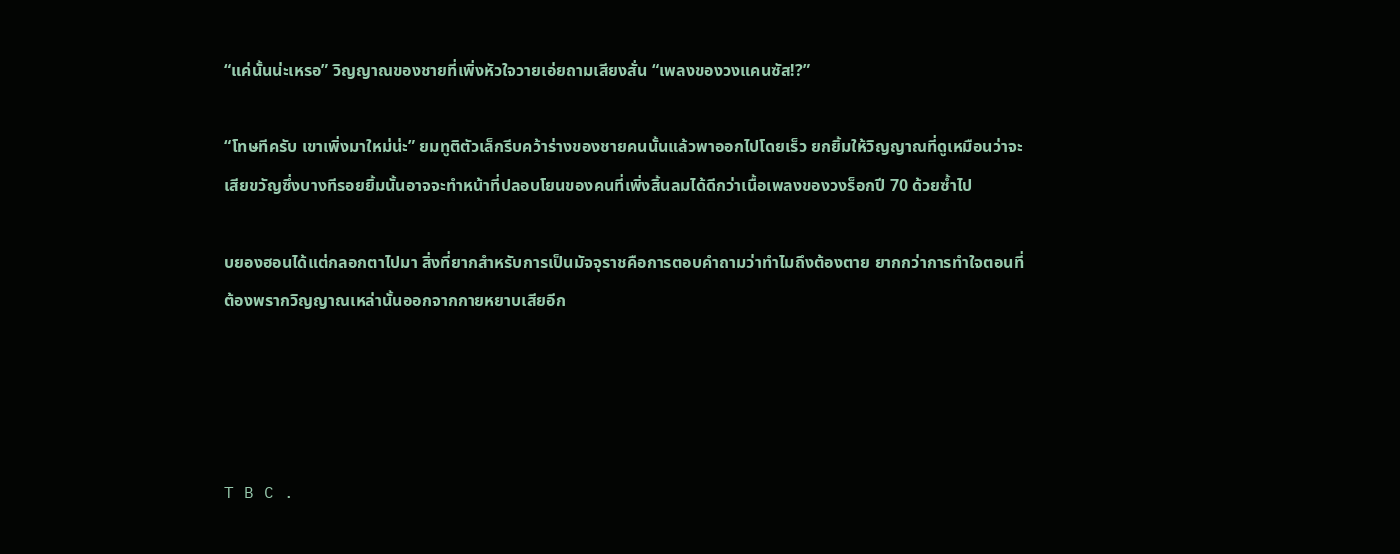“แค่นั้นน่ะเหรอ” วิญญาณของชายที่เพิ่งหัวใจวายเอ่ยถามเสียงสั่น “เพลงของวงแคนซัส!?”

“โทษทีครับ เขาเพิ่งมาใหม่น่ะ” ยมทูติตัวเล็กรีบคว้าร่างของชายคนนั้นแล้วพาออกไปโดยเร็ว ยกยิ้มให้วิญญาณที่ดูเหมือนว่าจะเสียขวัญซึ่งบางทีรอยยิ้มนั้นอาจจะทำหน้าที่ปลอบโยนของคนที่เพิ่งสิ้นลมได้ดีกว่าเนื้อเพลงของวงร็อกปี 70 ด้วยซ้ำไป

บยองฮอนได้แต่กลอกตาไปมา สิ่งที่ยากสำหรับการเป็นมัจจุราชคือการตอบคำถามว่าทำไมถึงต้องตาย ยากกว่าการทำใจตอนที่ต้องพรากวิญญาณเหล่านั้นออกจากกายหยาบเสียอีก




T B C .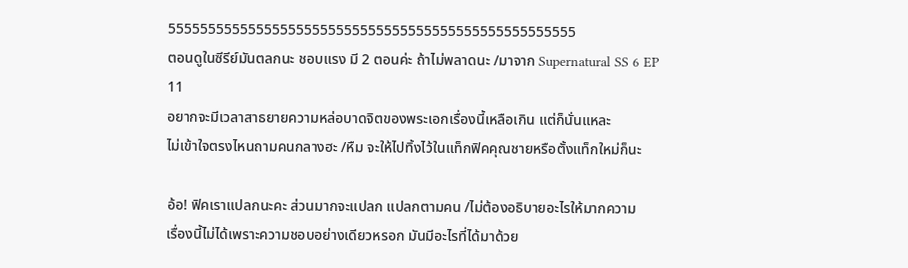555555555555555555555555555555555555555555555555555
ตอนดูในซีรีย์มันตลกนะ ชอบแรง มี 2 ตอนค่ะ ถ้าไม่พลาดนะ /มาจาก Supernatural SS 6 EP 11
อยากจะมีเวลาสาธยายความหล่อบาดจิตของพระเอกเรื่องนี้เหลือเกิน แต่ก็นั่นแหละ
ไม่เข้าใจตรงไหนถามคนกลางฮะ /หืม จะให้ไปทิ้งไว้ในแท็กฟิคคุณชายหรือตั้งแท็กใหม่ก็นะ

อ้อ! ฟิคเราแปลกนะคะ ส่วนมากจะแปลก แปลกตามคน /ไม่ต้องอธิบายอะไรให้มากความ
เรื่องนี้ไม่ได้เพราะความชอบอย่างเดียวหรอก มันมีอะไรที่ได้มาด้วย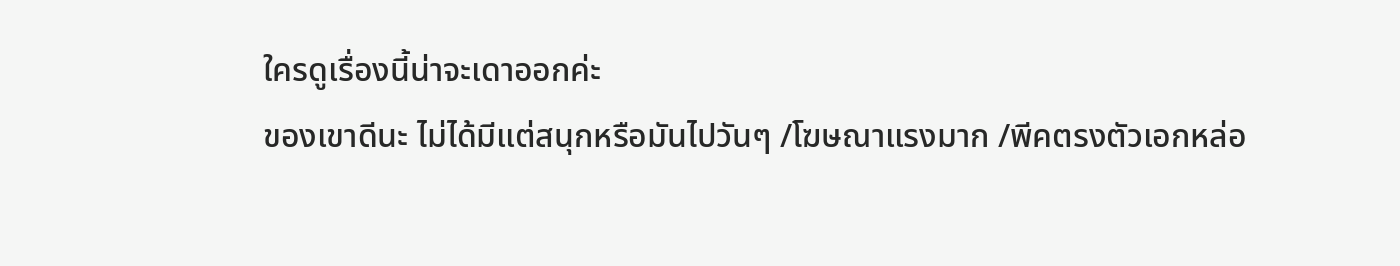ใครดูเรื่องนี้น่าจะเดาออกค่ะ
ของเขาดีนะ ไม่ได้มีแต่สนุกหรือมันไปวันๆ /โฆษณาแรงมาก /พีคตรงตัวเอกหล่อ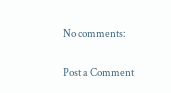No comments:

Post a Comment